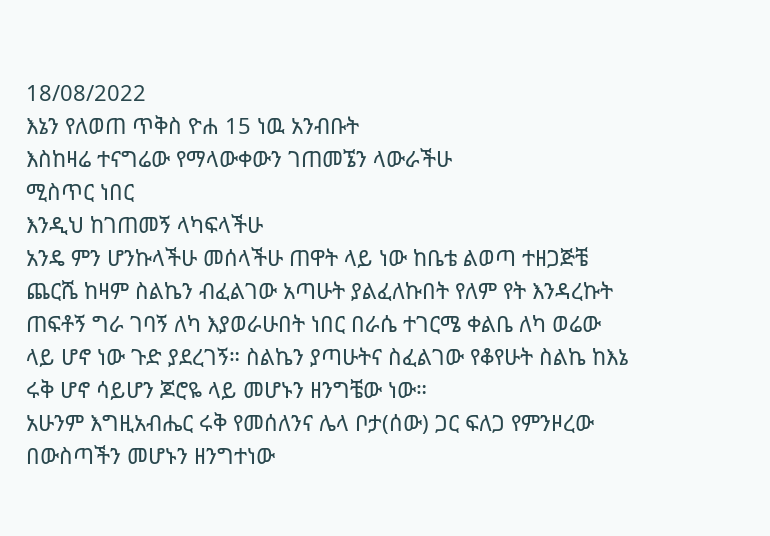18/08/2022
እኔን የለወጠ ጥቅስ ዮሐ 15 ነዉ አንብቡት
እስከዛሬ ተናግሬው የማላውቀውን ገጠመኜን ላውራችሁ
ሚስጥር ነበር
እንዲህ ከገጠመኝ ላካፍላችሁ
አንዴ ምን ሆንኩላችሁ መሰላችሁ ጠዋት ላይ ነው ከቤቴ ልወጣ ተዘጋጅቼ ጨርሼ ከዛም ስልኬን ብፈልገው አጣሁት ያልፈለኩበት የለም የት እንዳረኩት ጠፍቶኝ ግራ ገባኝ ለካ እያወራሁበት ነበር በራሴ ተገርሜ ቀልቤ ለካ ወሬው ላይ ሆኖ ነው ጉድ ያደረገኝ። ስልኬን ያጣሁትና ስፈልገው የቆየሁት ስልኬ ከእኔ ሩቅ ሆኖ ሳይሆን ጆሮዬ ላይ መሆኑን ዘንግቼው ነው።
አሁንም እግዚአብሔር ሩቅ የመሰለንና ሌላ ቦታ(ሰው) ጋር ፍለጋ የምንዞረው በውስጣችን መሆኑን ዘንግተነው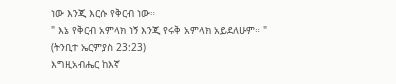ነው እንጂ እርሱ የቅርብ ነው።
" እኔ የቅርብ አምላክ ነኝ እንጂ የሩቅ አምላክ አይደለሁም። "
(ትንቢተ ኤርምያስ 23:23)
እግዚአብሔር ከእኛ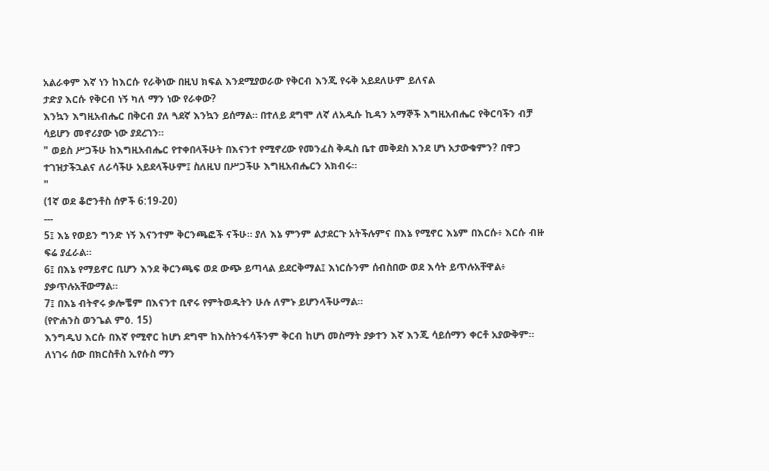አልራቀም እኛ ነን ከእርሱ የራቅነው በዚህ ክፍል እንደሚያወራው የቅርብ እንጂ የሩቅ አይደለሁም ይለናል
ታድያ እርሱ የቅርብ ነኝ ካለ ማን ነው የራቀው?
እንኳን እግዚአብሔር በቅርብ ያለ ጓደኛ እንኳን ይሰማል። በተለይ ደግሞ ለኛ ለአዲሱ ኪዳን አማኞች እግዚአብሔር የቅርባችን ብቻ ሳይሆን መኖሪያው ነው ያደረገን።
" ወይስ ሥጋችሁ ከእግዚአብሔር የተቀበላችሁት በእናንተ የሚኖረው የመንፈስ ቅዱስ ቤተ መቅደስ እንደ ሆነ አታውቁምን? በዋጋ ተገዝታችኋልና ለራሳችሁ አይደላችሁም፤ ስለዚህ በሥጋችሁ እግዚአብሔርን አክብሩ።
"
(1ኛ ወደ ቆሮንቶስ ሰዎች 6:19-20)
---
5፤ እኔ የወይን ግንድ ነኝ እናንተም ቅርንጫፎች ናችሁ። ያለ እኔ ምንም ልታደርጉ አትችሉምና በእኔ የሚኖር እኔም በእርሱ፥ እርሱ ብዙ ፍሬ ያፈራል።
6፤ በእኔ የማይኖር ቢሆን እንደ ቅርንጫፍ ወደ ውጭ ይጣላል ይደርቅማል፤ እነርሱንም ሰብስበው ወደ እሳት ይጥሉአቸዋል፥ ያቃጥሉአቸውማል።
7፤ በእኔ ብትኖሩ ቃሎቼም በእናንተ ቢኖሩ የምትወዱትን ሁሉ ለምኑ ይሆንላችሁማል።
(የዮሐንስ ወንጌል ምዕ. 15)
እንግዲህ እርሱ በእኛ የሚኖር ከሆነ ደግሞ ከእስትንፋሳችንም ቅርብ ከሆነ መስማት ያቃተን እኛ እንጂ ሳይሰማን ቀርቶ አያውቅም።
ለነገሩ ሰው በክርስቶስ ኢየሱስ ማን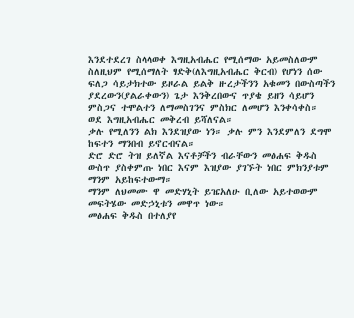እንደተደረገ ስላላወቀ እግዚአብሔር የሚሰማው አይመስለውም ስለዚህም የሚሰማለት ፃድቅ(ለእግዚአብሔር ቅርብ) የሆነን ሰው ፍለጋ ሳይታክተው ይዞራል ይልቅ ዙረታችንን አቁመን በውስጣችን ያደረውን(ያልራቀውን) ጌታ እንቅረበውና ጥያቄ ይዘን ሳይሆን ምስጋና ተሞልተን ለማመስገንና ምስክር ለመሆን እንቀሳቀስ።
ወደ እግዚአብሔር መቅረብ ይሻለናል።
ቃሉ የሚለንን ልክ እንደዝያው ነን። ቃሉ ምን እንደምለን ደግሞ ከፍተን ማንበብ ይኖርብናል።
ድሮ ድሮ ትዝ ይለኛል እናቶቻችን ብራቸውን መፅሐፍ ቅዱስ ውስጥ ያስቀምጡ ነበር እናም እዝያው ያገኙት ነበር ምክንያቱም ማንም አይከፍተውማ።
ማንም ለህመሙ ዋ መድሃኒት ይዤአለሁ ቢለው አይተወውም መፍትሄው መድኃኒቱን መዋጥ ነው።
መፅሐፍ ቅዱስ በተለያየ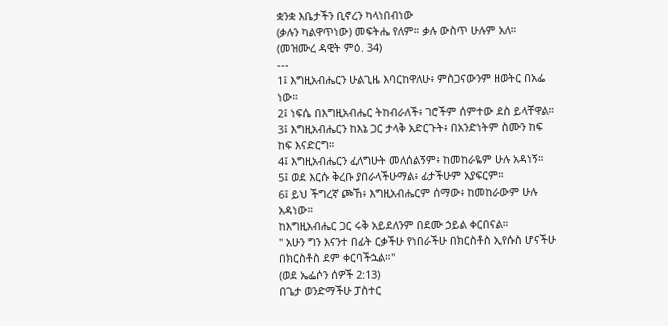ቋንቋ እቤታችን ቢኖረን ካላነበብነው
(ቃሉን ካልዋጥነው) መፍትሔ የለም። ቃሉ ውስጥ ሁሉም አለ።
(መዝሙረ ዳዊት ምዕ. 34)
---
1፤ እግዚአብሔርን ሁልጊዜ እባርከዋለሁ፥ ምስጋናውንም ዘወትር በአፌ ነው።
2፤ ነፍሴ በእግዚአብሔር ትከብራለች፥ ገሮችም ሰምተው ደስ ይላቸዋል።
3፤ እግዚአብሔርን ከእኔ ጋር ታላቅ አድርጉት፥ በአንድነትም ስሙን ከፍ ከፍ እናድርግ።
4፤ እግዚአብሔርን ፈለግሁት መለሰልኝም፥ ከመከራዬም ሁሉ አዳነኝ።
5፤ ወደ እርሱ ቅረቡ ያበራላችሁማል፥ ፊታችሁም አያፍርም።
6፤ ይህ ችግረኛ ጮኸ፥ እግዚአብሔርም ሰማው፥ ከመከራውም ሁሉ አዳነው።
ከእግዚአብሔር ጋር ሩቅ አይደለንም በደሙ ኃይል ቀርበናል።
" አሁን ግን እናንተ በፊት ርቃችሁ የነበራችሁ በክርስቶስ ኢየሱስ ሆናችሁ በክርስቶስ ደም ቀርባችኋል።"
(ወደ ኤፌሶን ሰዎች 2:13)
በጌታ ወንድማችሁ ፓስተር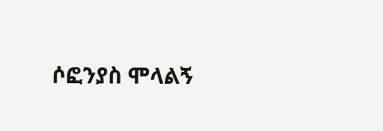ሶፎንያስ ሞላልኝ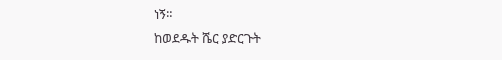ነኝ።
ከወደዱት ሼር ያድርጉት